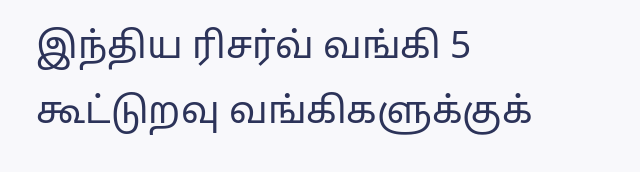இந்திய ரிசர்வ் வங்கி 5 கூட்டுறவு வங்கிகளுக்குக்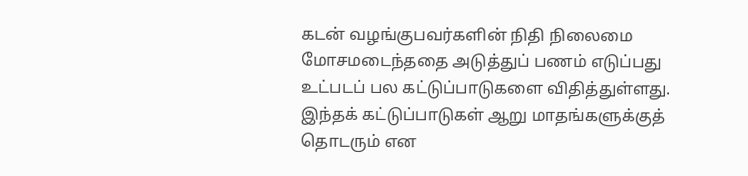கடன் வழங்குபவர்களின் நிதி நிலைமை மோசமடைந்ததை அடுத்துப் பணம் எடுப்பது உட்படப் பல கட்டுப்பாடுகளை விதித்துள்ளது. இந்தக் கட்டுப்பாடுகள் ஆறு மாதங்களுக்குத் தொடரும் என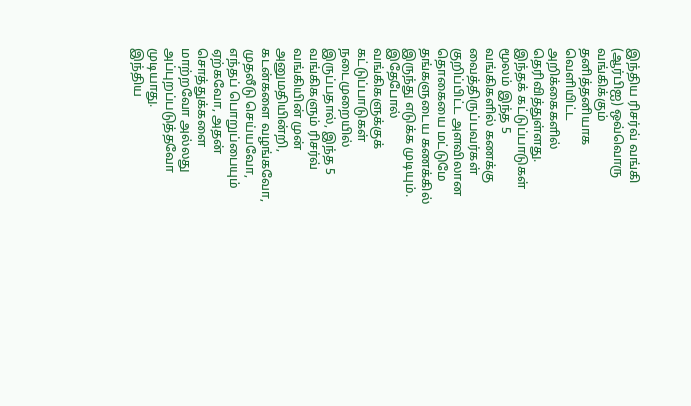இந்திய ரிசர்வ் வங்கி (ஆர்பிஐ) ஒவ்வொரு வங்கிக்கும் தனித்தனியாக வெளியிட்ட அறிக்கைகளில் தெரிவித்துள்ளது.
இந்தக் கட்டுப்பாடுகள் மூலம் இந்த 5 வங்கிகளில் கணக்கு வைத்திருப்பவர்கள் குறிப்பிட்ட அளவிலான தொகையை மட்டுமே தங்களுடைய கணக்கில் இருந்து எடுக்க முடியும்.
இதேபோல் வங்கிகளுக்குக் கட்டுப்பாடுகள் நடைமுறையில் இருப்பதால், இந்த 5 வங்கிகளும் ரிசர்வ் வங்கியின் முன் அனுமதியின்றி, கடன்களை வழங்கவோ, முதலீடு செய்யவோ, எந்தப் பொறுப்பையும் ஏற்கவோ, அதன் சொத்துக்களை மாற்றவோ அல்லது அப்புறப்படுத்தவோ முடியாது.
இந்திய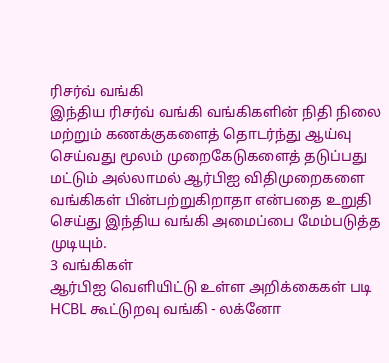ரிசர்வ் வங்கி
இந்திய ரிசர்வ் வங்கி வங்கிகளின் நிதி நிலை மற்றும் கணக்குகளைத் தொடர்ந்து ஆய்வு செய்வது மூலம் முறைகேடுகளைத் தடுப்பது மட்டும் அல்லாமல் ஆர்பிஐ விதிமுறைகளை வங்கிகள் பின்பற்றுகிறாதா என்பதை உறுதி செய்து இந்திய வங்கி அமைப்பை மேம்படுத்த முடியும்.
3 வங்கிகள்
ஆர்பிஐ வெளியிட்டு உள்ள அறிக்கைகள் படி HCBL கூட்டுறவு வங்கி - லக்னோ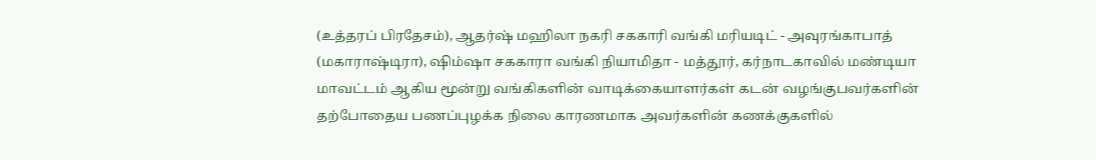(உத்தரப் பிரதேசம்), ஆதர்ஷ் மஹிலா நகரி சககாரி வங்கி மரியடிட் - அவுரங்காபாத் (மகாராஷ்டிரா), ஷிம்ஷா சககாரா வங்கி நியாமிதா - மத்தூர், கர்நாடகாவில் மண்டியா மாவட்டம் ஆகிய மூன்று வங்கிகளின் வாடிக்கையாளர்கள் கடன் வழங்குபவர்களின் தற்போதைய பணப்புழக்க நிலை காரணமாக அவர்களின் கணக்குகளில்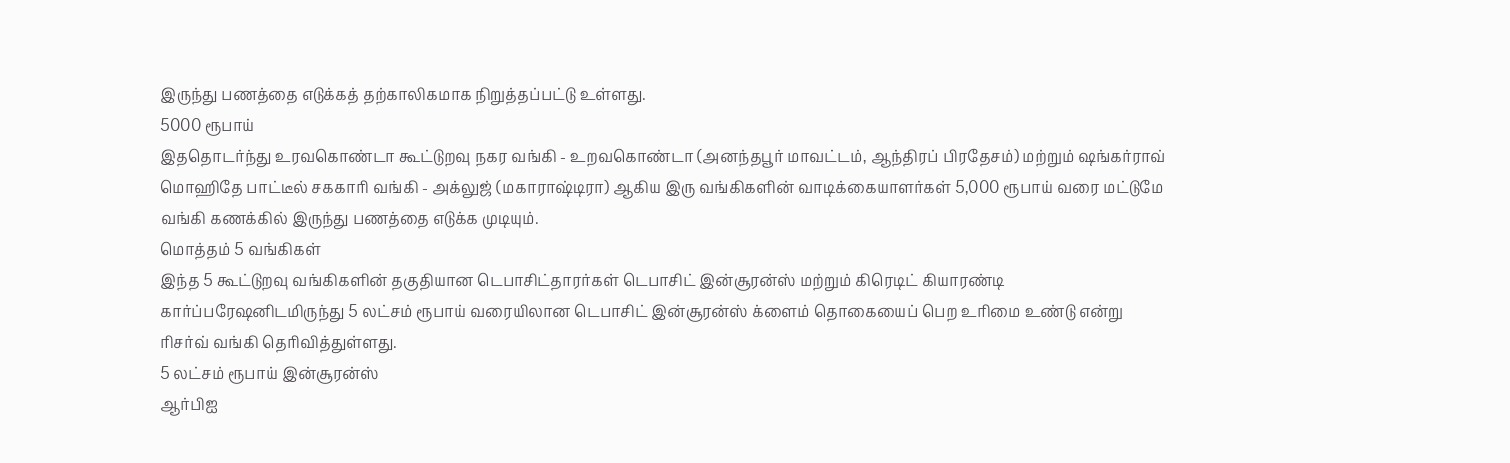இருந்து பணத்தை எடுக்கத் தற்காலிகமாக நிறுத்தப்பட்டு உள்ளது.
5000 ரூபாய்
இததொடர்ந்து உரவகொண்டா கூட்டுறவு நகர வங்கி - உறவகொண்டா (அனந்தபூர் மாவட்டம், ஆந்திரப் பிரதேசம்) மற்றும் ஷங்கர்ராவ் மொஹிதே பாட்டீல் சககாரி வங்கி - அக்லுஜ் (மகாராஷ்டிரா) ஆகிய இரு வங்கிகளின் வாடிக்கையாளர்கள் 5,000 ரூபாய் வரை மட்டுமே வங்கி கணக்கில் இருந்து பணத்தை எடுக்க முடியும்.
மொத்தம் 5 வங்கிகள்
இந்த 5 கூட்டுறவு வங்கிகளின் தகுதியான டெபாசிட்தாரர்கள் டெபாசிட் இன்சூரன்ஸ் மற்றும் கிரெடிட் கியாரண்டி கார்ப்பரேஷனிடமிருந்து 5 லட்சம் ரூபாய் வரையிலான டெபாசிட் இன்சூரன்ஸ் க்ளைம் தொகையைப் பெற உரிமை உண்டு என்று ரிசர்வ் வங்கி தெரிவித்துள்ளது.
5 லட்சம் ரூபாய் இன்சூரன்ஸ்
ஆர்பிஐ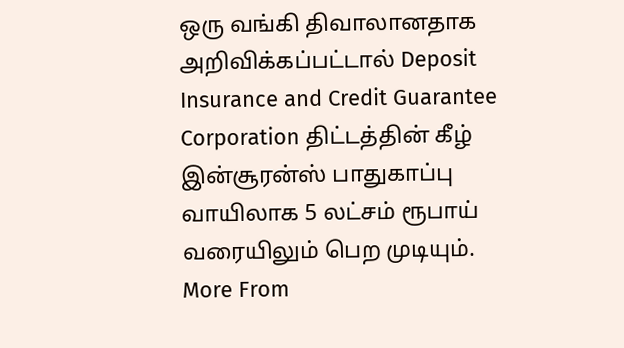ஒரு வங்கி திவாலானதாக அறிவிக்கப்பட்டால் Deposit Insurance and Credit Guarantee Corporation திட்டத்தின் கீழ் இன்சூரன்ஸ் பாதுகாப்பு வாயிலாக 5 லட்சம் ரூபாய் வரையிலும் பெற முடியும்.
More From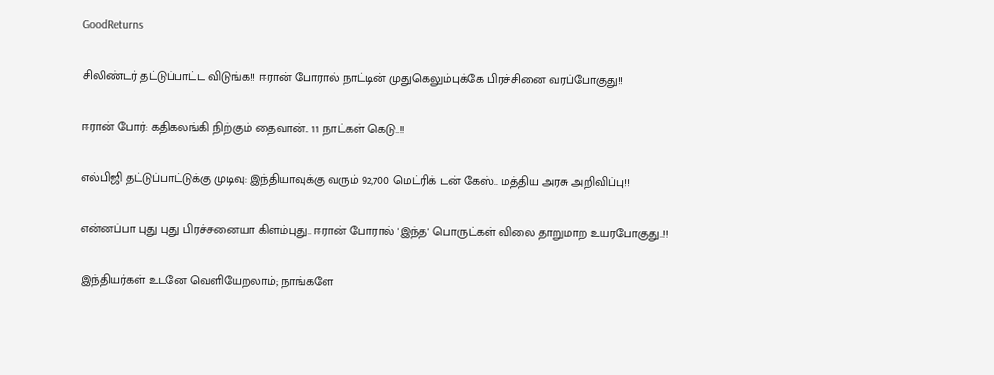GoodReturns

சிலிண்டர் தட்டுப்பாட்ட விடுங்க!! ஈரான் போரால் நாட்டின் முதுகெலும்புக்கே பிரச்சினை வரப்போகுது!!

ஈரான் போர்: கதிகலங்கி நிற்கும் தைவான்.. 11 நாட்கள் கெடு..!!

எல்பிஜி தட்டுப்பாட்டுக்கு முடிவு: இந்தியாவுக்கு வரும் 92,700 மெட்ரிக் டன் கேஸ்.. மத்திய அரசு அறிவிப்பு!!

என்னப்பா புது புது பிரச்சனையா கிளம்புது.. ஈரான் போரால் 'இந்த' பொருட்கள் விலை தாறுமாற உயரபோகுது..!!

இந்தியர்கள் உடனே வெளியேறலாம்; நாங்களே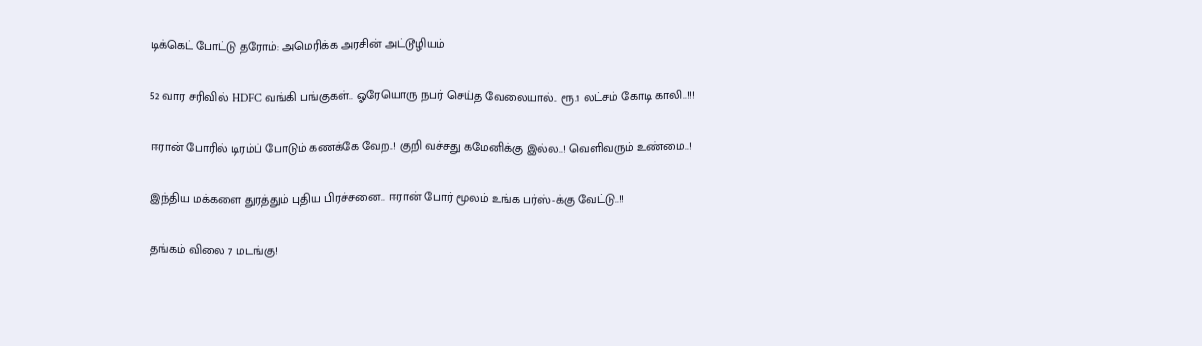டிக்கெட் போட்டு தரோம்: அமெரிக்க அரசின் அட்டூழியம்

52 வார சரிவில் HDFC வங்கி பங்குகள்.. ஓரேயொரு நபர் செய்த வேலையால்.. ரூ.1 லட்சம் கோடி காலி..!!!

ஈரான் போரில் டிரம்ப் போடும் கணக்கே வேற..! குறி வச்சது கமேனிக்கு இல்ல..! வெளிவரும் உண்மை..!

இந்திய மக்களை துரத்தும் புதிய பிரச்சனை.. ஈரான் போர் மூலம் உங்க பர்ஸ்-க்கு வேட்டு..!!

தங்கம் விலை 7 மடங்கு!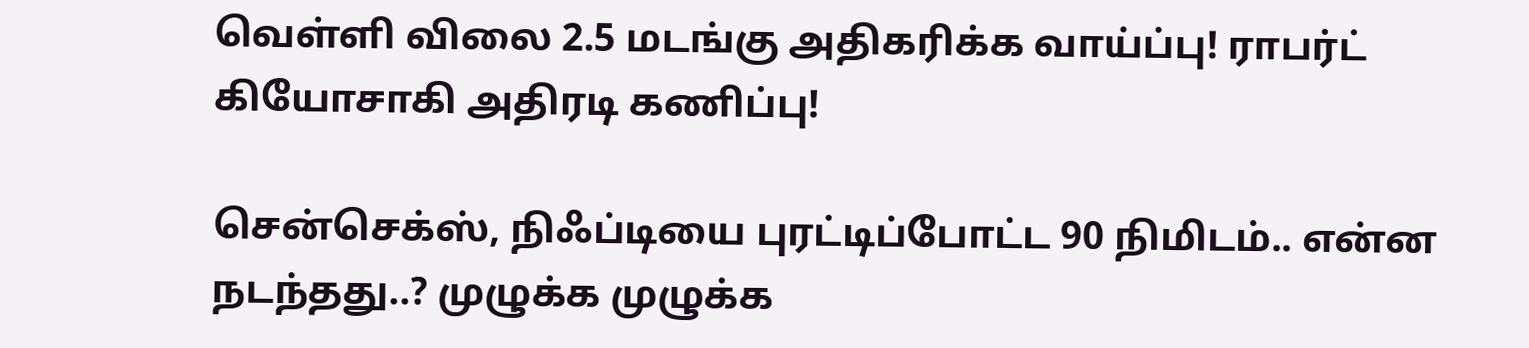வெள்ளி விலை 2.5 மடங்கு அதிகரிக்க வாய்ப்பு! ராபர்ட் கியோசாகி அதிரடி கணிப்பு!

சென்செக்ஸ், நிஃப்டியை புரட்டிப்போட்ட 90 நிமிடம்.. என்ன நடந்தது..? முழுக்க முழுக்க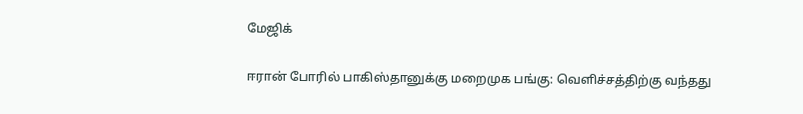மேஜிக்

ஈரான் போரில் பாகிஸ்தானுக்கு மறைமுக பங்கு: வெளிச்சத்திற்கு வந்தது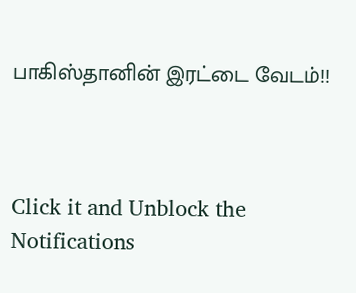பாகிஸ்தானின் இரட்டை வேடம்!!



Click it and Unblock the Notifications